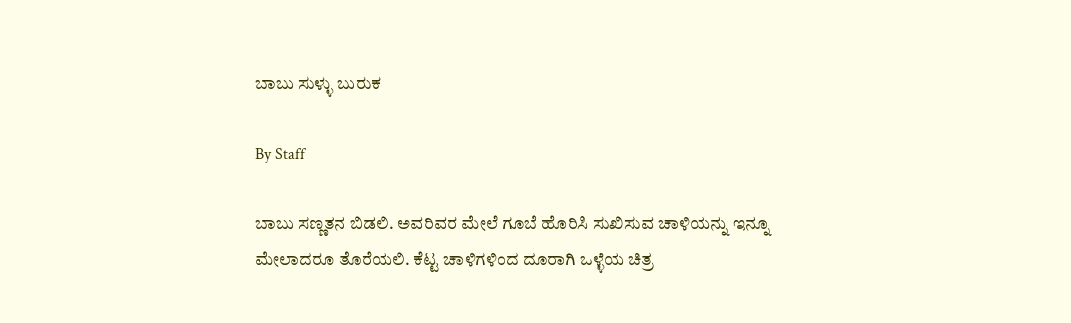ಬಾಬು ಸುಳ್ಳು ಬುರುಕ

By Staff

ಬಾಬು ಸಣ್ಣತನ ಬಿಡಲಿ. ಅವರಿವರ ಮೇಲೆ ಗೂಬೆ ಹೊರಿಸಿ ಸುಖಿಸುವ ಚಾಳಿಯನ್ನು ಇನ್ನೂ ಮೇಲಾದರೂ ತೊರೆಯಲಿ. ಕೆಟ್ಟ ಚಾಳಿಗಳಿಂದ ದೂರಾಗಿ ಒಳ್ಳೆಯ ಚಿತ್ರ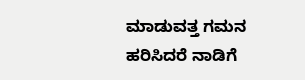ಮಾಡುವತ್ತ ಗಮನ ಹರಿಸಿದರೆ ನಾಡಿಗೆ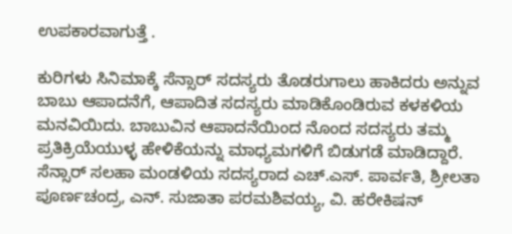ಉಪಕಾರವಾಗುತ್ತೆ .

ಕುರಿಗಳು ಸಿನಿಮಾಕ್ಕೆ ಸೆನ್ಸಾರ್‌ ಸದಸ್ಯರು ತೊಡರುಗಾಲು ಹಾಕಿದರು ಅನ್ನುವ ಬಾಬು ಆಪಾದನೆಗೆ, ಆಪಾದಿತ ಸದಸ್ಯರು ಮಾಡಿಕೊಂಡಿರುವ ಕಳಕಳಿಯ ಮನವಿಯಿದು. ಬಾಬುವಿನ ಆಪಾದನೆಯಿಂದ ನೊಂದ ಸದಸ್ಯರು ತಮ್ಮ ಪ್ರತಿಕ್ರಿಯೆಯುಳ್ಳ ಹೇಳಿಕೆಯನ್ನು ಮಾಧ್ಯಮಗಳಿಗೆ ಬಿಡುಗಡೆ ಮಾಡಿದ್ದಾರೆ. ಸೆನ್ಸಾರ್‌ ಸಲಹಾ ಮಂಡಳಿಯ ಸದಸ್ಯರಾದ ಎಚ್‌.ಎಸ್‌. ಪಾರ್ವತಿ, ಶ್ರೀಲತಾ ಪೂರ್ಣಚಂದ್ರ, ಎನ್‌. ಸುಜಾತಾ ಪರಮಶಿವಯ್ಯ, ವಿ. ಹರೇಕಿಷನ್‌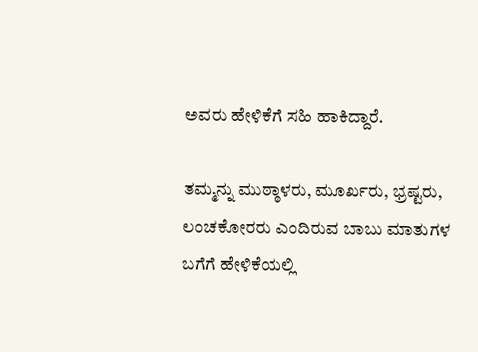ಅವರು ಹೇಳಿಕೆಗೆ ಸಹಿ ಹಾಕಿದ್ದಾರೆ.

ತಮ್ಮನ್ನು ಮುಠ್ಠಾಳರು, ಮೂರ್ಖರು, ಭ್ರಷ್ಟರು, ಲಂಚಕೋರರು ಎಂದಿರುವ ಬಾಬು ಮಾತುಗಳ ಬಗೆಗೆ ಹೇಳಿಕೆಯಲ್ಲಿ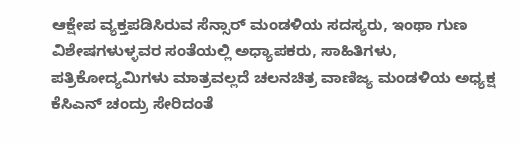ಆಕ್ಷೇಪ ವ್ಯಕ್ತಪಡಿಸಿರುವ ಸೆನ್ಸಾರ್‌ ಮಂಡಳಿಯ ಸದಸ್ಯರು, ಇಂಥಾ ಗುಣ ವಿಶೇಷಗಳುಳ್ಳವರ ಸಂತೆಯಲ್ಲಿ ಅಧ್ಯಾಪಕರು, ಸಾಹಿತಿಗಳು, ಪತ್ರಿಕೋದ್ಯಮಿಗಳು ಮಾತ್ರವಲ್ಲದೆ ಚಲನಚಿತ್ರ ವಾಣಿಜ್ಯ ಮಂಡಳಿಯ ಅಧ್ಯಕ್ಷ ಕೆಸಿಎನ್‌ ಚಂದ್ರು ಸೇರಿದಂತೆ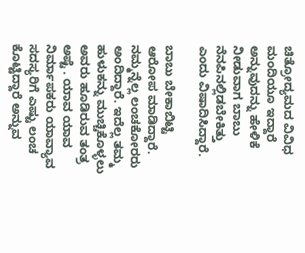ಚಿತ್ರೋದ್ಯಮದ ವಿವಿಧ ಮಂದಿಯೂ ಇದ್ದಾರೆ ಅನ್ನುವುದನ್ನು ಹೇಳಿಕೆ ನೀಡುವಾಗ ಬಾಬು ನೆನಪಿನಲ್ಲಿಡಬೇಕಿತ್ತು ಎಂದು ವಿಷಾದಿಸಿದ್ದಾರೆ.

ಬಾಬು ಬೇಕಾಬಿಟ್ಟಿ ಆರೋಪ ಮಾಡಿದ್ದಾರೆ. ನಮ್ಮನ್ನೆಲ್ಲ ಲಂಚಕೋರರು ಅಂದಿದ್ದಾರೆ. ಇದೆಲ್ಲ ತಮ್ಮ ಹುಳುಕನ್ನು ಮುಚ್ಚಿಕೊಳ್ಳಲು ಅವರು ಹೂಡಿರುವ ತಂತ್ರ ಅಷ್ಟೆ . ಯಾವ ಯಾವ ನಿರ್ಮಾಪಕರು ಯಾವ್ಯಾವ ಸದಸ್ಯರಿಗೆ ಎಷ್ಟು ಲಂಚ ಕೊಟ್ಟಿದ್ದಾರೆ ಅನ್ನುವ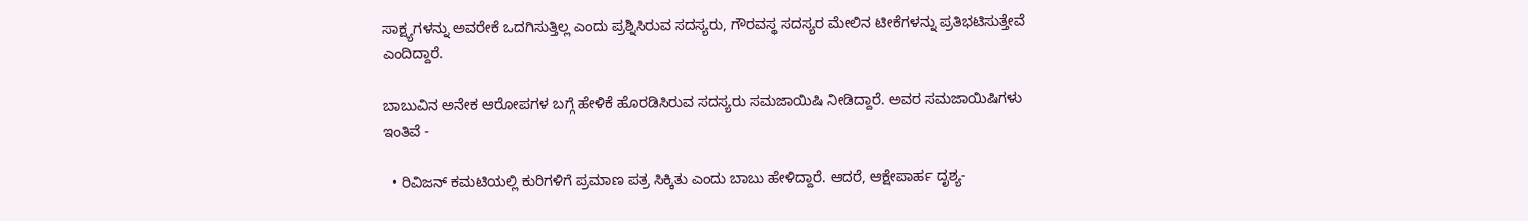ಸಾಕ್ಷ್ಯಗಳನ್ನು ಅವರೇಕೆ ಒದಗಿಸುತ್ತಿಲ್ಲ ಎಂದು ಪ್ರಶ್ನಿಸಿರುವ ಸದಸ್ಯರು, ಗೌರವಸ್ಥ ಸದಸ್ಯರ ಮೇಲಿನ ಟೀಕೆಗಳನ್ನು ಪ್ರತಿಭಟಿಸುತ್ತೇವೆ ಎಂದಿದ್ದಾರೆ.

ಬಾಬುವಿನ ಅನೇಕ ಆರೋಪಗಳ ಬಗ್ಗೆ ಹೇಳಿಕೆ ಹೊರಡಿಸಿರುವ ಸದಸ್ಯರು ಸಮಜಾಯಿಷಿ ನೀಡಿದ್ದಾರೆ. ಅವರ ಸಮಜಾಯಿಷಿಗಳು ಇಂತಿವೆ -

  • ರಿವಿಜನ್‌ ಕಮಟಿಯಲ್ಲಿ ಕುರಿಗಳಿಗೆ ಪ್ರಮಾಣ ಪತ್ರ ಸಿಕ್ಕಿತು ಎಂದು ಬಾಬು ಹೇಳಿದ್ದಾರೆ. ಆದರೆ, ಆಕ್ಷೇಪಾರ್ಹ ದೃಶ್ಯ-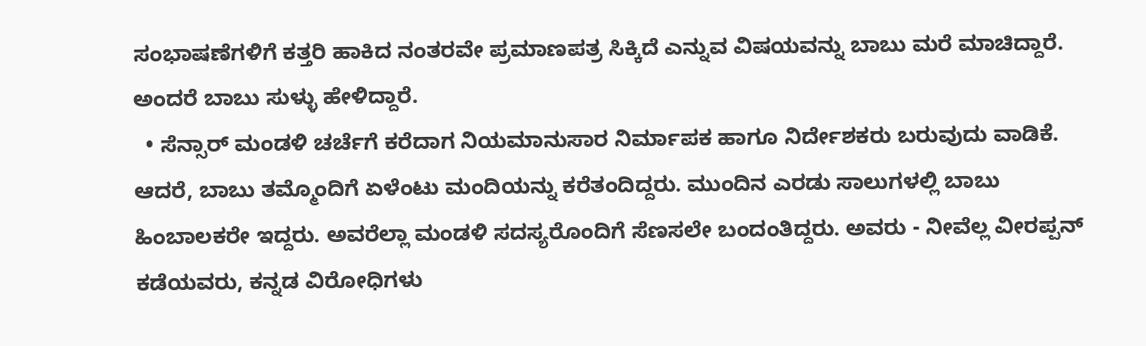ಸಂಭಾಷಣೆಗಳಿಗೆ ಕತ್ತರಿ ಹಾಕಿದ ನಂತರವೇ ಪ್ರಮಾಣಪತ್ರ ಸಿಕ್ಕಿದೆ ಎನ್ನುವ ವಿಷಯವನ್ನು ಬಾಬು ಮರೆ ಮಾಚಿದ್ದಾರೆ. ಅಂದರೆ ಬಾಬು ಸುಳ್ಳು ಹೇಳಿದ್ದಾರೆ.
  • ಸೆನ್ಸಾರ್‌ ಮಂಡಳಿ ಚರ್ಚೆಗೆ ಕರೆದಾಗ ನಿಯಮಾನುಸಾರ ನಿರ್ಮಾಪಕ ಹಾಗೂ ನಿರ್ದೇಶಕರು ಬರುವುದು ವಾಡಿಕೆ. ಆದರೆ, ಬಾಬು ತಮ್ಮೊಂದಿಗೆ ಏಳೆಂಟು ಮಂದಿಯನ್ನು ಕರೆತಂದಿದ್ದರು. ಮುಂದಿನ ಎರಡು ಸಾಲುಗಳಲ್ಲಿ ಬಾಬು ಹಿಂಬಾಲಕರೇ ಇದ್ದರು. ಅವರೆಲ್ಲಾ ಮಂಡಳಿ ಸದಸ್ಯರೊಂದಿಗೆ ಸೆಣಸಲೇ ಬಂದಂತಿದ್ದರು. ಅವರು - ನೀವೆಲ್ಲ ವೀರಪ್ಪನ್‌ ಕಡೆಯವರು, ಕನ್ನಡ ವಿರೋಧಿಗಳು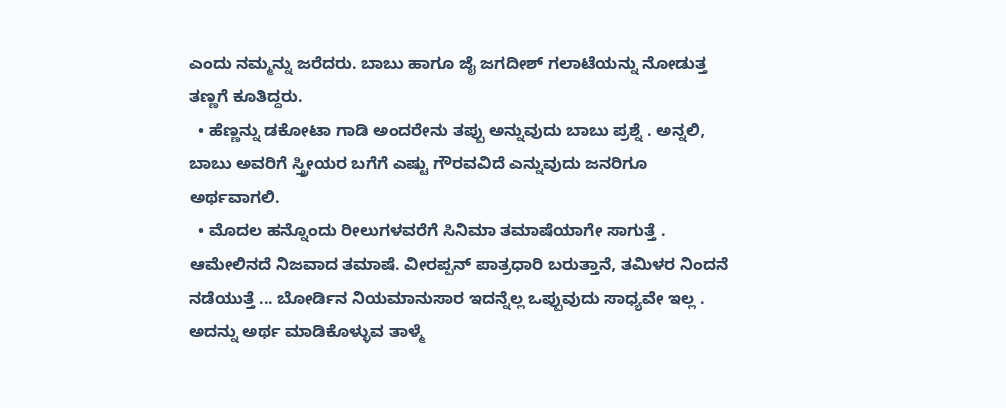ಎಂದು ನಮ್ಮನ್ನು ಜರೆದರು. ಬಾಬು ಹಾಗೂ ಜೈ ಜಗದೀಶ್‌ ಗಲಾಟೆಯನ್ನು ನೋಡುತ್ತ ತಣ್ಣಗೆ ಕೂತಿದ್ದರು.
  • ಹೆಣ್ಣನ್ನು ಡಕೋಟಾ ಗಾಡಿ ಅಂದರೇನು ತಪ್ಪು ಅನ್ನುವುದು ಬಾಬು ಪ್ರಶ್ನೆ . ಅನ್ನಲಿ, ಬಾಬು ಅವರಿಗೆ ಸ್ತ್ರೀಯರ ಬಗೆಗೆ ಎಷ್ಟು ಗೌರವವಿದೆ ಎನ್ನುವುದು ಜನರಿಗೂ ಅರ್ಥವಾಗಲಿ.
  • ಮೊದಲ ಹನ್ನೊಂದು ರೀಲುಗಳವರೆಗೆ ಸಿನಿಮಾ ತಮಾಷೆಯಾಗೇ ಸಾಗುತ್ತೆ . ಆಮೇಲಿನದೆ ನಿಜವಾದ ತಮಾಷೆ. ವೀರಪ್ಪನ್‌ ಪಾತ್ರಧಾರಿ ಬರುತ್ತಾನೆ, ತಮಿಳರ ನಿಂದನೆ ನಡೆಯುತ್ತೆ ... ಬೋರ್ಡಿನ ನಿಯಮಾನುಸಾರ ಇದನ್ನೆಲ್ಲ ಒಪ್ಪುವುದು ಸಾಧ್ಯವೇ ಇಲ್ಲ . ಅದನ್ನು ಅರ್ಥ ಮಾಡಿಕೊಳ್ಳುವ ತಾಳ್ಮೆ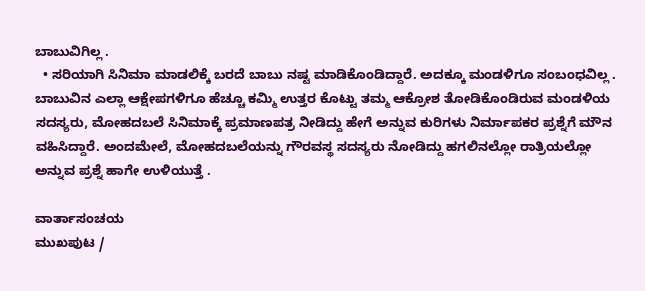ಬಾಬುವಿಗಿಲ್ಲ .
  • ಸರಿಯಾಗಿ ಸಿನಿಮಾ ಮಾಡಲಿಕ್ಕೆ ಬರದೆ ಬಾಬು ನಷ್ಟ ಮಾಡಿಕೊಂಡಿದ್ದಾರೆ. ಅದಕ್ಕೂ ಮಂಡಳಿಗೂ ಸಂಬಂಧವಿಲ್ಲ .
ಬಾಬುವಿನ ಎಲ್ಲಾ ಆಕ್ಷೇಪಗಳಿಗೂ ಹೆಚ್ಚೂ ಕಮ್ಮಿ ಉತ್ತರ ಕೊಟ್ಟು ತಮ್ಮ ಆಕ್ರೋಶ ತೋಡಿಕೊಂಡಿರುವ ಮಂಡಳಿಯ ಸದಸ್ಯರು, ಮೋಹದಬಲೆ ಸಿನಿಮಾಕ್ಕೆ ಪ್ರಮಾಣಪತ್ರ ನೀಡಿದ್ದು ಹೇಗೆ ಅನ್ನುವ ಕುರಿಗಳು ನಿರ್ಮಾಪಕರ ಪ್ರಶ್ನೆಗೆ ಮೌನ ವಹಿಸಿದ್ದಾರೆ. ಅಂದಮೇಲೆ, ಮೋಹದಬಲೆಯನ್ನು ಗೌರವಸ್ಥ ಸದಸ್ಯರು ನೋಡಿದ್ದು ಹಗಲಿನಲ್ಲೋ ರಾತ್ರಿಯಲ್ಲೋ ಅನ್ನುವ ಪ್ರಶ್ನೆ ಹಾಗೇ ಉಳಿಯುತ್ತೆ .

ವಾರ್ತಾಸಂಚಯ
ಮುಖಪುಟ /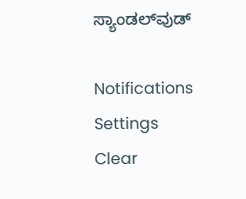ಸ್ಯಾಂಡಲ್‌ವುಡ್‌

Notifications
Settings
Clear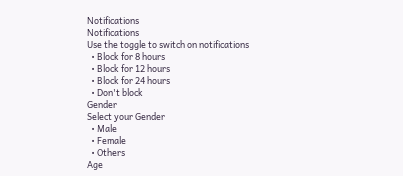Notifications
Notifications
Use the toggle to switch on notifications
  • Block for 8 hours
  • Block for 12 hours
  • Block for 24 hours
  • Don't block
Gender
Select your Gender
  • Male
  • Female
  • Others
Age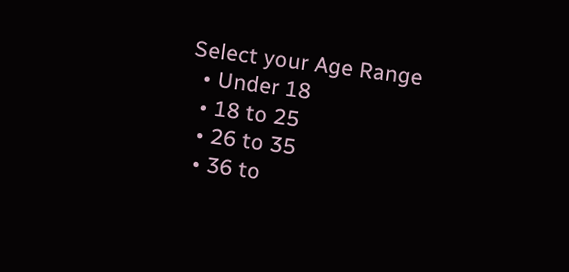Select your Age Range
  • Under 18
  • 18 to 25
  • 26 to 35
  • 36 to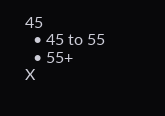45
  • 45 to 55
  • 55+
X